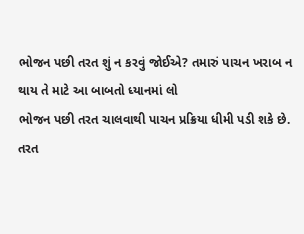ભોજન પછી તરત શું ન કરવું જોઈએ? તમારું પાચન ખરાબ ન થાય તે માટે આ બાબતો ધ્યાનમાં લો
ભોજન પછી તરત ચાલવાથી પાચન પ્રક્રિયા ધીમી પડી શકે છે.
તરત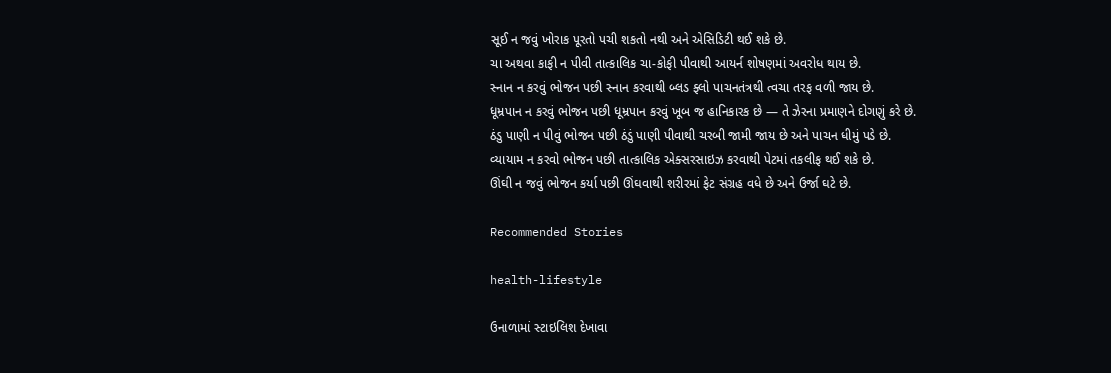સૂઈ ન જવું ખોરાક પૂરતો પચી શકતો નથી અને એસિડિટી થઈ શકે છે.
ચા અથવા કાફી ન પીવી તાત્કાલિક ચા-કોફી પીવાથી આયર્ન શોષણમાં અવરોધ થાય છે.
સ્નાન ન કરવું ભોજન પછી સ્નાન કરવાથી બ્લડ ફ્લો પાચનતંત્રથી ત્વચા તરફ વળી જાય છે.
ધૂમ્રપાન ન કરવું ભોજન પછી ધૂમ્રપાન કરવું ખૂબ જ હાનિકારક છે — તે ઝેરના પ્રમાણને દોગણું કરે છે.
ઠંડુ પાણી ન પીવું ભોજન પછી ઠંડું પાણી પીવાથી ચરબી જામી જાય છે અને પાચન ધીમું પડે છે.
વ્યાયામ ન કરવો ભોજન પછી તાત્કાલિક એક્સરસાઇઝ કરવાથી પેટમાં તકલીફ થઈ શકે છે.
ઊંઘી ન જવું ભોજન કર્યા પછી ઊંઘવાથી શરીરમાં ફેટ સંગ્રહ વધે છે અને ઉર્જા ઘટે છે.

Recommended Stories

health-lifestyle

ઉનાળામાં સ્ટાઇલિશ દેખાવા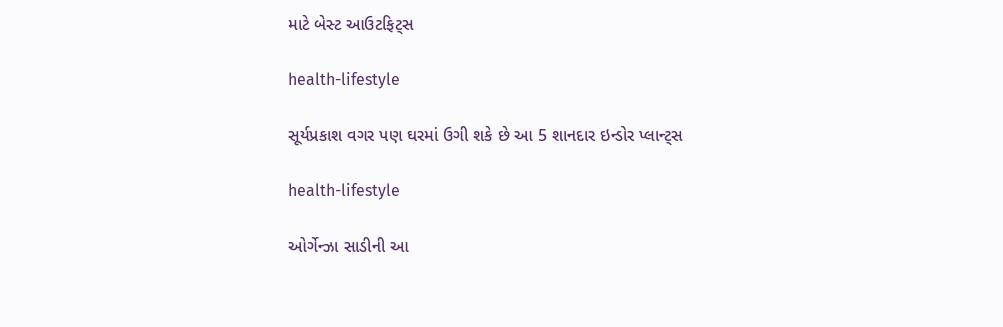માટે બેસ્ટ આઉટફિટ્સ

health-lifestyle

સૂર્યપ્રકાશ વગર પણ ઘરમાં ઉગી શકે છે આ 5 શાનદાર ઇન્ડોર પ્લાન્ટ્સ

health-lifestyle

ઓર્ગેન્ઝા સાડીની આ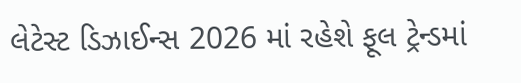લેટેસ્ટ ડિઝાઈન્સ 2026 માં રહેશે ફૂલ ટ્રેન્ડમાં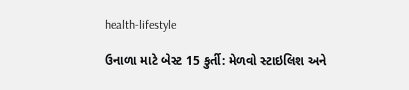health-lifestyle

ઉનાળા માટે બેસ્ટ 15 કુર્તી: મેળવો સ્ટાઇલિશ અને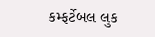કમ્ફર્ટેબલ લુક